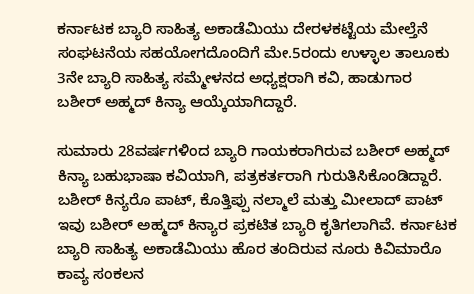ಕರ್ನಾಟಕ ಬ್ಯಾರಿ ಸಾಹಿತ್ಯ ಅಕಾಡೆಮಿಯು ದೇರಳಕಟ್ಟೆಯ ಮೇಲ್ತೆನೆ ಸಂಘಟನೆಯ ಸಹಯೋಗದೊಂದಿಗೆ ಮೇ.5ರಂದು ಉಳ್ಳಾಲ ತಾಲೂಕು 3ನೇ ಬ್ಯಾರಿ ಸಾಹಿತ್ಯ ಸಮ್ಮೇಳನದ ಅಧ್ಯಕ್ಷರಾಗಿ ಕವಿ, ಹಾಡುಗಾರ ಬಶೀರ್ ಅಹ್ಮದ್ ಕಿನ್ಯಾ ಆಯ್ಕೆಯಾಗಿದ್ದಾರೆ.

ಸುಮಾರು 28ವರ್ಷಗಳಿಂದ ಬ್ಯಾರಿ ಗಾಯಕರಾಗಿರುವ ಬಶೀರ್ ಅಹ್ಮದ್ ಕಿನ್ಯಾ ಬಹುಭಾಷಾ ಕವಿಯಾಗಿ, ಪತ್ರಕರ್ತರಾಗಿ ಗುರುತಿಸಿಕೊಂಡಿದ್ದಾರೆ. ಬಶೀರ್ ಕಿನ್ಯರೊ ಪಾಟ್, ಕೊತ್ತಿಪ್ಪು ನಲ್ಮಾಲೆ ಮತ್ತು ಮೀಲಾದ್ ಪಾಟ್ ಇವು ಬಶೀರ್ ಅಹ್ಮದ್ ಕಿನ್ಯಾರ ಪ್ರಕಟಿತ ಬ್ಯಾರಿ ಕೃತಿಗಲಾಗಿವೆ. ಕರ್ನಾಟಕ ಬ್ಯಾರಿ ಸಾಹಿತ್ಯ ಅಕಾಡೆಮಿಯು ಹೊರ ತಂದಿರುವ ನೂರು ಕಿವಿಮಾರೊ ಕಾವ್ಯ ಸಂಕಲನ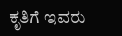ಕೃತಿಗೆ ಇವರು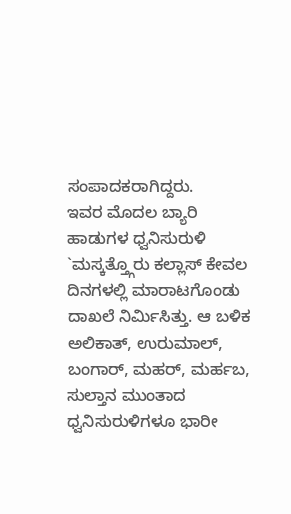ಸಂಪಾದಕರಾಗಿದ್ದರು.
ಇವರ ಮೊದಲ ಬ್ಯಾರಿ ಹಾಡುಗಳ ಧ್ವನಿಸುರುಳಿ `ಮಸ್ಕತ್ತ್ಗೊರು ಕಲ್ಲಾಸ್ ಕೇವಲ ದಿನಗಳಲ್ಲಿ ಮಾರಾಟಗೊಂಡು ದಾಖಲೆ ನಿರ್ಮಿಸಿತ್ತು. ಆ ಬಳಿಕ ಅಲಿಕಾತ್, ಉರುಮಾಲ್, ಬಂಗಾರ್, ಮಹರ್, ಮರ್ಹಬ, ಸುಲ್ತಾನ ಮುಂತಾದ ಧ್ವನಿಸುರುಳಿಗಳೂ ಭಾರೀ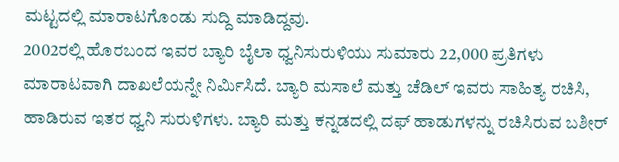ಮಟ್ಟದಲ್ಲಿ ಮಾರಾಟಗೊಂಡು ಸುದ್ದಿ ಮಾಡಿದ್ದವು.
2002ರಲ್ಲಿ ಹೊರಬಂದ ಇವರ ಬ್ಯಾರಿ ಬೈಲಾ ಧ್ವನಿಸುರುಳಿಯು ಸುಮಾರು 22,000 ಪ್ರತಿಗಳು ಮಾರಾಟವಾಗಿ ದಾಖಲೆಯನ್ನೇ ನಿರ್ಮಿಸಿದೆ. ಬ್ಯಾರಿ ಮಸಾಲೆ ಮತ್ತು ಚೆಡಿಲ್ ಇವರು ಸಾಹಿತ್ಯ ರಚಿಸಿ, ಹಾಡಿರುವ ಇತರ ಧ್ವನಿ ಸುರುಳಿಗಳು. ಬ್ಯಾರಿ ಮತ್ತು ಕನ್ನಡದಲ್ಲಿ ದಫ್ ಹಾಡುಗಳನ್ನು ರಚಿಸಿರುವ ಬಶೀರ್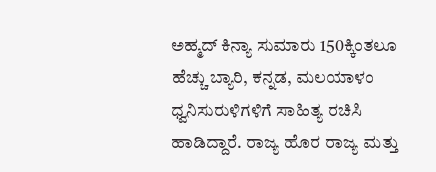ಅಹ್ಮದ್ ಕಿನ್ಯಾ ಸುಮಾರು 150ಕ್ಕಿಂತಲೂ ಹೆಚ್ಚು ಬ್ಯಾರಿ, ಕನ್ನಡ, ಮಲಯಾಳಂ ಧ್ವನಿಸುರುಳಿಗಳಿಗೆ ಸಾಹಿತ್ಯ ರಚಿಸಿ ಹಾಡಿದ್ದಾರೆ. ರಾಜ್ಯ ಹೊರ ರಾಜ್ಯ ಮತ್ತು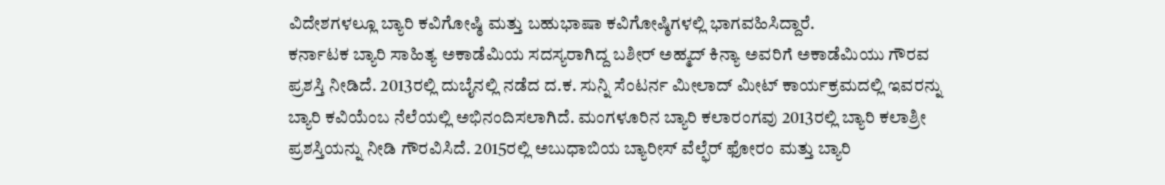ವಿದೇಶಗಳಲ್ಲೂ ಬ್ಯಾರಿ ಕವಿಗೋಷ್ಠಿ ಮತ್ತು ಬಹುಭಾಷಾ ಕವಿಗೋಷ್ಠಿಗಳಲ್ಲಿ ಭಾಗವಹಿಸಿದ್ದಾರೆ.
ಕರ್ನಾಟಕ ಬ್ಯಾರಿ ಸಾಹಿತ್ಯ ಅಕಾಡೆಮಿಯ ಸದಸ್ಯರಾಗಿದ್ದ ಬಶೀರ್ ಅಹ್ಮದ್ ಕಿನ್ಯಾ ಅವರಿಗೆ ಅಕಾಡೆಮಿಯು ಗೌರವ ಪ್ರಶಸ್ತಿ ನೀಡಿದೆ. 2013ರಲ್ಲಿ ದುಬೈನಲ್ಲಿ ನಡೆದ ದ.ಕ. ಸುನ್ನಿ ಸೆಂಟರ್ನ ಮೀಲಾದ್ ಮೀಟ್ ಕಾರ್ಯಕ್ರಮದಲ್ಲಿ ಇವರನ್ನು ಬ್ಯಾರಿ ಕವಿಯೆಂಬ ನೆಲೆಯಲ್ಲಿ ಅಭಿನಂದಿಸಲಾಗಿದೆ. ಮಂಗಳೂರಿನ ಬ್ಯಾರಿ ಕಲಾರಂಗವು 2013ರಲ್ಲಿ ಬ್ಯಾರಿ ಕಲಾಶ್ರೀ ಪ್ರಶಸ್ತಿಯನ್ನು ನೀಡಿ ಗೌರವಿಸಿದೆ. 2015ರಲ್ಲಿ ಅಬುಧಾಬಿಯ ಬ್ಯಾರೀಸ್ ವೆಲ್ಫೆರ್ ಫೋರಂ ಮತ್ತು ಬ್ಯಾರಿ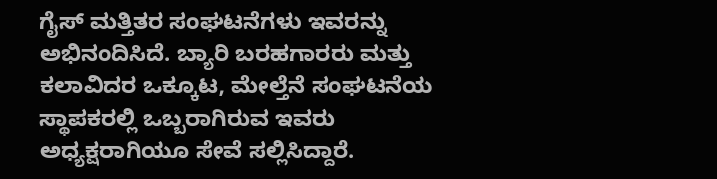ಗೈಸ್ ಮತ್ತಿತರ ಸಂಘಟನೆಗಳು ಇವರನ್ನು ಅಭಿನಂದಿಸಿದೆ. ಬ್ಯಾರಿ ಬರಹಗಾರರು ಮತ್ತು ಕಲಾವಿದರ ಒಕ್ಕೂಟ, ಮೇಲ್ತೆನೆ ಸಂಘಟನೆಯ ಸ್ಥಾಪಕರಲ್ಲಿ ಒಬ್ಬರಾಗಿರುವ ಇವರು ಅಧ್ಯಕ್ಷರಾಗಿಯೂ ಸೇವೆ ಸಲ್ಲಿಸಿದ್ದಾರೆ.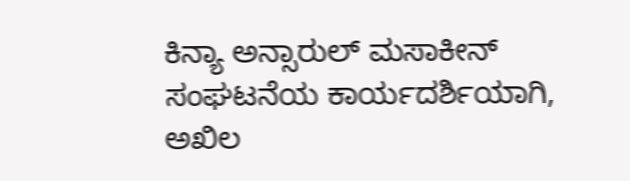ಕಿನ್ಯಾ ಅನ್ಸಾರುಲ್ ಮಸಾಕೀನ್ ಸಂಘಟನೆಯ ಕಾರ್ಯದರ್ಶಿಯಾಗಿ, ಅಖಿಲ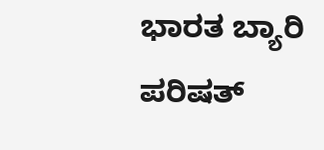ಭಾರತ ಬ್ಯಾರಿ ಪರಿಷತ್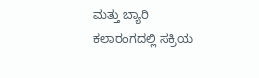ಮತ್ತು ಬ್ಯಾರಿ ಕಲಾರಂಗದಲ್ಲಿ ಸಕ್ರಿಯ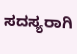ಸದಸ್ಯರಾಗಿ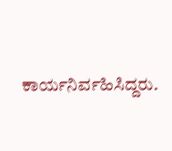ಕಾರ್ಯನಿರ್ವಹಿಸಿದ್ದರು.